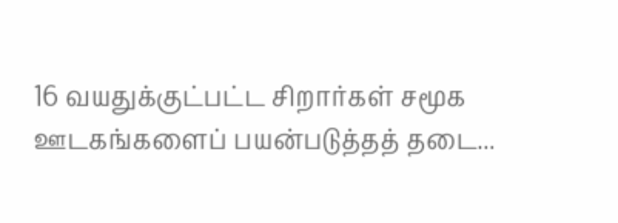16 வயதுக்குட்பட்ட சிறார்கள் சமூக ஊடகங்களைப் பயன்படுத்தத் தடை...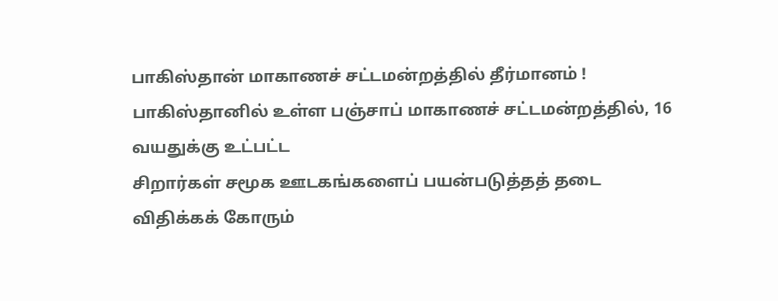பாகிஸ்தான் மாகாணச் சட்டமன்றத்தில் தீர்மானம் !
பாகிஸ்தானில் உள்ள பஞ்சாப் மாகாணச் சட்டமன்றத்தில், 16 வயதுக்கு உட்பட்ட
சிறார்கள் சமூக ஊடகங்களைப் பயன்படுத்தத் தடை விதிக்கக் கோரும்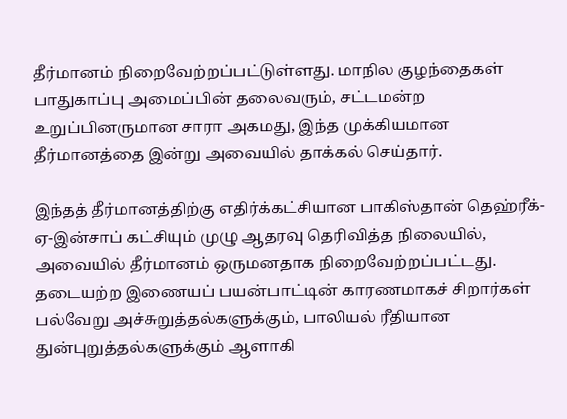தீர்மானம் நிறைவேற்றப்பட்டுள்ளது. மாநில குழந்தைகள் பாதுகாப்பு அமைப்பின் தலைவரும், சட்டமன்ற உறுப்பினருமான சாரா அகமது, இந்த முக்கியமான தீர்மானத்தை இன்று அவையில் தாக்கல் செய்தார்.

இந்தத் தீர்மானத்திற்கு எதிர்க்கட்சியான பாகிஸ்தான் தெஹ்ரீக்-ஏ-இன்சாப் கட்சியும் முழு ஆதரவு தெரிவித்த நிலையில், அவையில் தீர்மானம் ஒருமனதாக நிறைவேற்றப்பட்டது. தடையற்ற இணையப் பயன்பாட்டின் காரணமாகச் சிறார்கள் பல்வேறு அச்சுறுத்தல்களுக்கும், பாலியல் ரீதியான துன்புறுத்தல்களுக்கும் ஆளாகி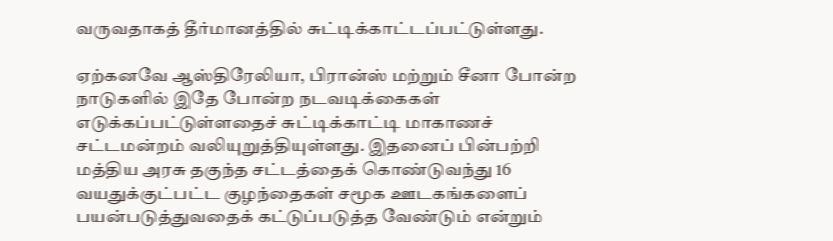வருவதாகத் தீர்மானத்தில் சுட்டிக்காட்டப்பட்டுள்ளது.

ஏற்கனவே ஆஸ்திரேலியா, பிரான்ஸ் மற்றும் சீனா போன்ற நாடுகளில் இதே போன்ற நடவடிக்கைகள் எடுக்கப்பட்டுள்ளதைச் சுட்டிக்காட்டி மாகாணச் சட்டமன்றம் வலியுறுத்தியுள்ளது. இதனைப் பின்பற்றி மத்திய அரசு தகுந்த சட்டத்தைக் கொண்டுவந்து 16 வயதுக்குட்பட்ட குழந்தைகள் சமூக ஊடகங்களைப் பயன்படுத்துவதைக் கட்டுப்படுத்த வேண்டும் என்றும்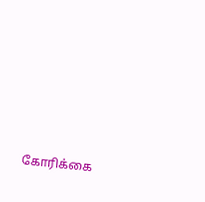கோரிக்கை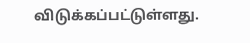விடுக்கப்பட்டுள்ளது.